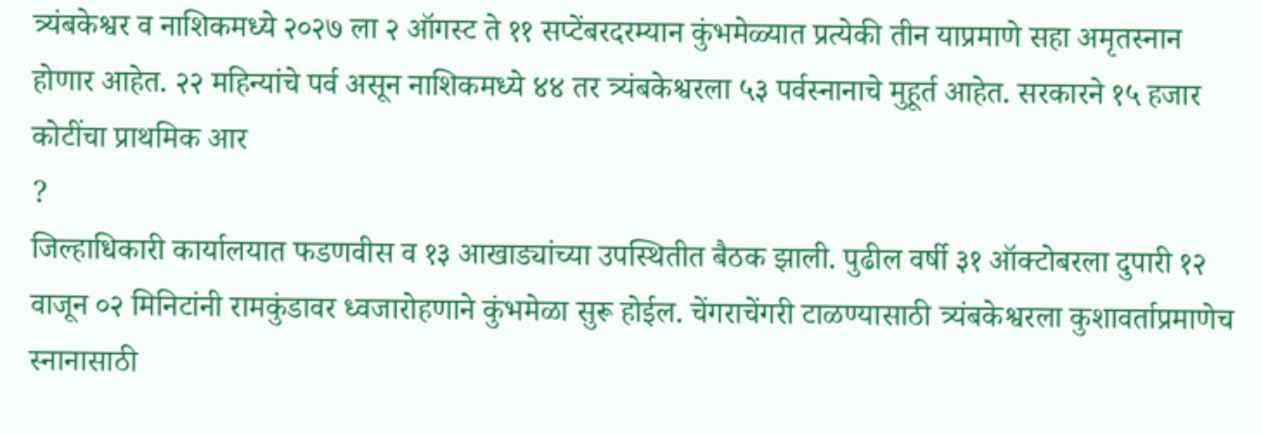त्र्यंबकेश्वर व नाशिकमध्ये २०२७ ला २ ऑगस्ट ते ११ सप्टेंबरदरम्यान कुंभमेळ्यात प्रत्येकी तीन याप्रमाणे सहा अमृतस्नान होणार आहेत. २२ महिन्यांचे पर्व असून नाशिकमध्ये ४४ तर त्र्यंबकेश्वरला ५३ पर्वस्नानाचे मुहूर्त आहेत. सरकारने १५ हजार कोटींचा प्राथमिक आर
?
जिल्हाधिकारी कार्यालयात फडणवीस व १३ आखाड्यांच्या उपस्थितीत बैठक झाली. पुढील वर्षी ३१ ऑक्टोबरला दुपारी १२ वाजून ०२ मिनिटांनी रामकुंडावर ध्वजारोहणाने कुंभमेळा सुरू होईल. चेंगराचेंगरी टाळण्यासाठी त्र्यंबकेश्वरला कुशावर्ताप्रमाणेच स्नानासाठी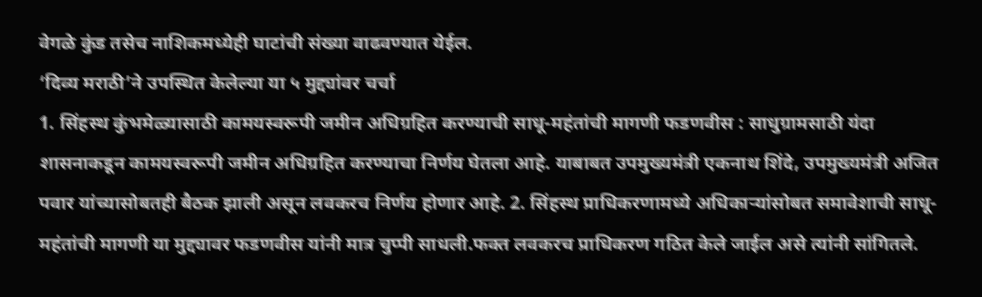वेगळे कुंड तसेच नाशिकमध्येही घाटांची संख्या वाढवण्यात येईल.
‘दिव्य मराठी’ने उपस्थित केलेल्या या ५ मुद्द्यांवर चर्चा
1. सिंहस्थ कुंभमेळ्यासाठी कामयस्वरूपी जमीन अधिग्रहित करण्याची साधू-महंतांची मागणी फडणवीस : साधुग्रामसाठी यंदा शासनाकडून कामयस्वरूपी जमीन अधिग्रहित करण्याचा निर्णय घेतला आहे. याबाबत उपमुख्यमंत्री एकनाथ शिंदे, उपमुख्यमंत्री अजित पवार यांच्यासोबतही बैठक झाली असून लवकरच निर्णय होणार आहे. 2. सिंहस्थ प्राधिकरणामध्ये अधिकाऱ्यांसोबत समावेशाची साधू-महंतांची मागणी या मुद्द्यावर फडणवीस यांनी मात्र चुप्पी साधली.फक्त लवकरच प्राधिकरण गठित केले जाईल असे त्यांनी सांगितले.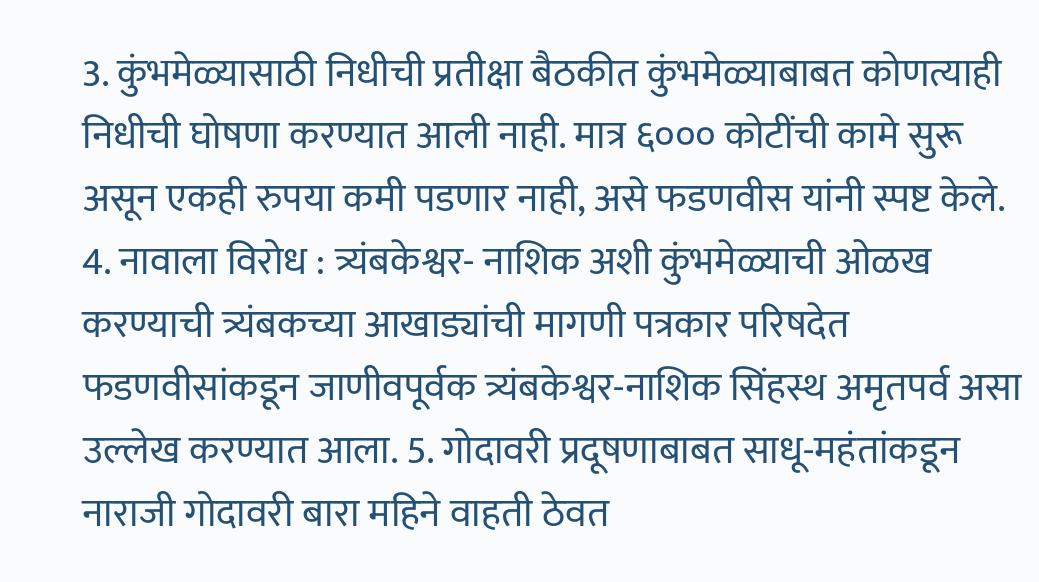3. कुंभमेळ्यासाठी निधीची प्रतीक्षा बैठकीत कुंभमेळ्याबाबत कोणत्याही निधीची घोषणा करण्यात आली नाही. मात्र ६००० कोटींची कामे सुरू असून एकही रुपया कमी पडणार नाही, असे फडणवीस यांनी स्पष्ट केले. 4. नावाला विरोध : त्र्यंबकेश्वर- नाशिक अशी कुंभमेळ्याची ओळख करण्याची त्र्यंबकच्या आखाड्यांची मागणी पत्रकार परिषदेत फडणवीसांकडून जाणीवपूर्वक त्र्यंबकेश्वर-नाशिक सिंहस्थ अमृतपर्व असा उल्लेख करण्यात आला. 5. गोदावरी प्रदूषणाबाबत साधू-महंतांकडून नाराजी गोदावरी बारा महिने वाहती ठेवत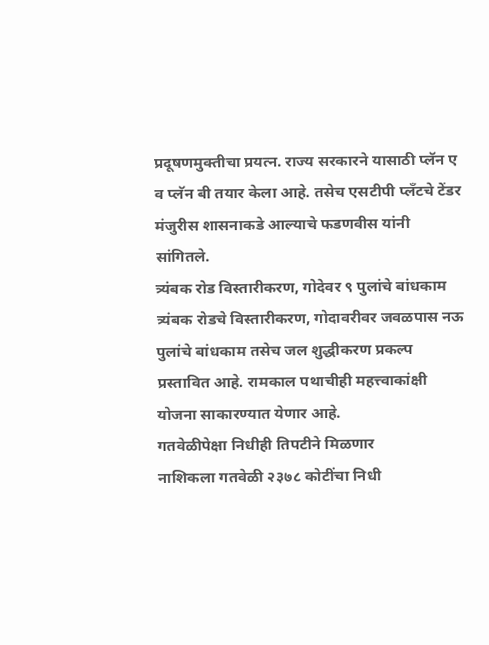प्रदूषणमुक्तीचा प्रयत्न. राज्य सरकारने यासाठी प्लॅन ए व प्लॅन बी तयार केला आहे. तसेच एसटीपी प्लँटचे टेंडर मंजुरीस शासनाकडे आल्याचे फडणवीस यांनी सांगितले.
त्र्यंबक रोड विस्तारीकरण, गोदेवर ९ पुलांचे बांधकाम
त्र्यंबक रोडचे विस्तारीकरण, गोदावरीवर जवळपास नऊ पुलांचे बांधकाम तसेच जल शुद्धीकरण प्रकल्प प्रस्तावित आहे. रामकाल पथाचीही महत्त्वाकांक्षी योजना साकारण्यात येणार आहे.
गतवेळीपेक्षा निधीही तिपटीने मिळणार
नाशिकला गतवेळी २३७८ कोटींचा निधी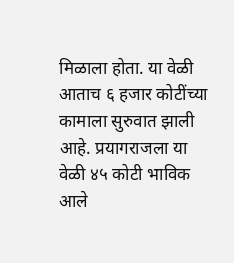मिळाला होता. या वेळी आताच ६ हजार कोटींच्या कामाला सुरुवात झाली आहे. प्रयागराजला या वेळी ४५ कोटी भाविक आले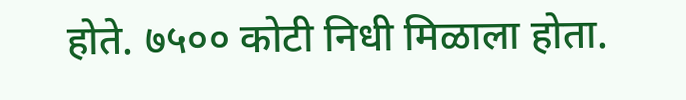होते. ७५०० कोटी निधी मिळाला होता.